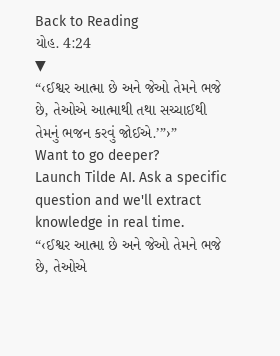Back to Reading
યોહ. 4:24
▼
“‹ઈશ્વર આત્મા છે અને જેઓ તેમને ભજે છે, તેઓએ આત્માથી તથા સચ્ચાઈથી તેમનું ભજન કરવું જોઈએ.’”›”
Want to go deeper?
Launch Tilde AI. Ask a specific question and we'll extract knowledge in real time.
“‹ઈશ્વર આત્મા છે અને જેઓ તેમને ભજે છે, તેઓએ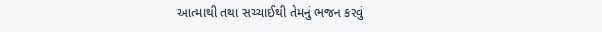આત્માથી તથા સચ્ચાઈથી તેમનું ભજન કરવું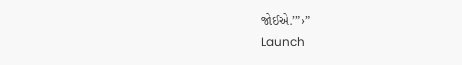જોઈએ.’”›”
Launch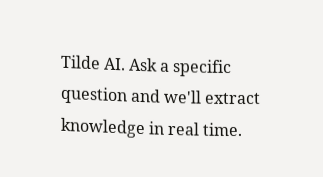Tilde AI. Ask a specific question and we'll extract knowledge in real time.